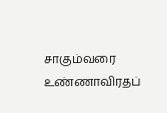சாகும்வரை உண்ணாவிரதப்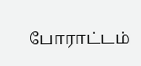போராட்டம்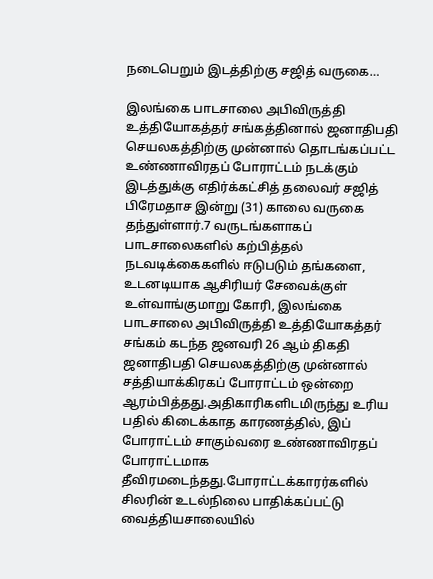நடைபெறும் இடத்திற்கு சஜித் வருகை…

இலங்கை பாடசாலை அபிவிருத்தி உத்தியோகத்தர் சங்கத்தினால் ஜனாதிபதி செயலகத்திற்கு முன்னால் தொடங்கப்பட்ட உண்ணாவிரதப் போராட்டம் நடக்கும் இடத்துக்கு எதிர்க்கட்சித் தலைவர் சஜித் பிரேமதாச இன்று (31) காலை வருகை தந்துள்ளார்.7 வருடங்களாகப் பாடசாலைகளில் கற்பித்தல் நடவடிக்கைகளில் ஈடுபடும் தங்களை, உடனடியாக ஆசிரியர் சேவைக்குள் உள்வாங்குமாறு கோரி, இலங்கை பாடசாலை அபிவிருத்தி உத்தியோகத்தர் சங்கம் கடந்த ஜனவரி 26 ஆம் திகதி ஜனாதிபதி செயலகத்திற்கு முன்னால் சத்தியாக்கிரகப் போராட்டம் ஒன்றை ஆரம்பித்தது.அதிகாரிகளிடமிருந்து உரிய பதில் கிடைக்காத காரணத்தில், இப் போராட்டம் சாகும்வரை உண்ணாவிரதப் போராட்டமாக தீவிரமடைந்தது.போராட்டக்காரர்களில் சிலரின் உடல்நிலை பாதிக்கப்பட்டு வைத்தியசாலையில்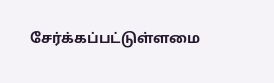சேர்க்கப்பட்டுள்ளமை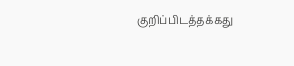குறிப்பிடத்தக்கது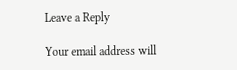Leave a Reply

Your email address will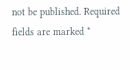not be published. Required fields are marked *